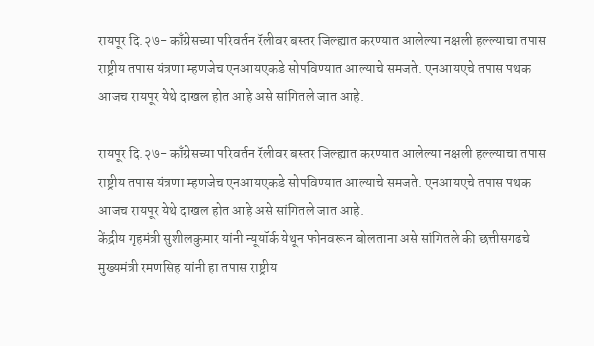रायपूर दि.२७- काँग्रेसच्या परिवर्तन रॅलीवर बस्तर जिल्ह्यात करण्यात आलेल्या नक्षली हल्ल्याचा तपास राष्ट्रीय तपास यंत्रणा म्हणजेच एनआयएकडे सोपविण्यात आल्याचे समजते. एनआयएचे तपास पथक आजच रायपूर येथे दाखल होत आहे असे सांगितले जात आहे.

रायपूर दि.२७- काँग्रेसच्या परिवर्तन रॅलीवर बस्तर जिल्ह्यात करण्यात आलेल्या नक्षली हल्ल्याचा तपास राष्ट्रीय तपास यंत्रणा म्हणजेच एनआयएकडे सोपविण्यात आल्याचे समजते. एनआयएचे तपास पथक आजच रायपूर येथे दाखल होत आहे असे सांगितले जात आहे.
केंद्रीय गृहमंत्री सुशीलकुमार यांनी न्यूयॉर्क येथून फोनवरून बोलताना असे सांगितले की छत्तीसगढचे मुख्यमंत्री रमणसिह यांनी हा तपास राष्ट्रीय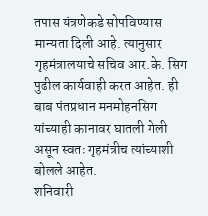तपास यंत्रणेकडे सोपविण्यास मान्यता दिली आहे. त्यानुसार गृहमंत्रालयाचे सचिव आर.के. सिग पुढील कार्यवाही करत आहेत. ही बाब पंतप्रधान मनमोहनसिग यांच्याही कानावर घातली गेली असून स्वतः गृहमंत्रीच त्यांच्याशी बोलले आहेत.
शनिवारी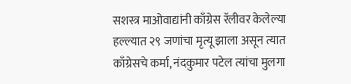सशस्त्र माओवाद्यांनी काँग्रेस रॅलीवर केलेल्या हल्ल्यात २९ जणांचा मृत्यू झाला असून त्यात काँग्रेसचे कर्मा, नंदकुमार पटेल त्यांचा मुलगा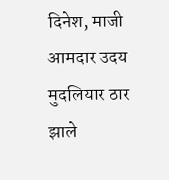दिनेश, माजी आमदार उदय मुदलियार ठार झाले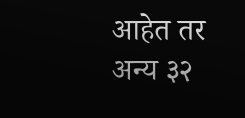आहेत तर अन्य ३२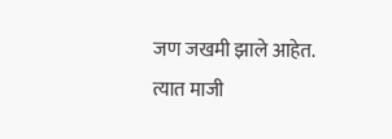जण जखमी झाले आहेत. त्यात माजी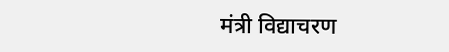मंत्री विद्याचरण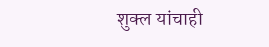शुक्ल यांचाही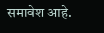समावेश आहे.